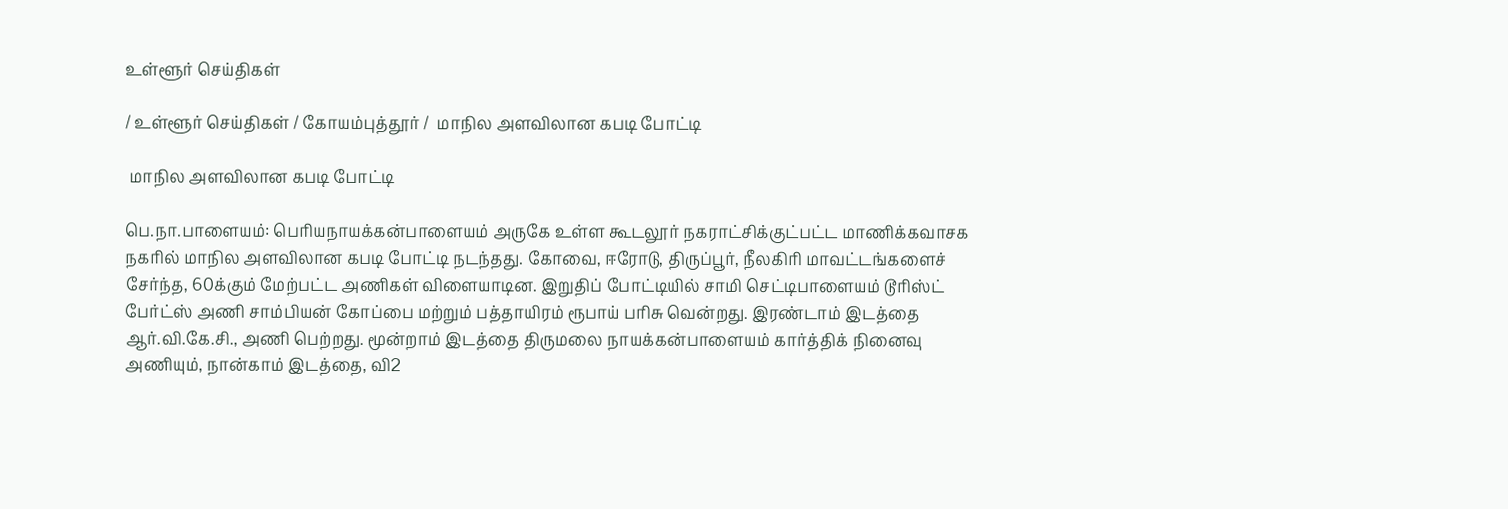உள்ளூர் செய்திகள்

/ உள்ளூர் செய்திகள் / கோயம்புத்தூர் /  மாநில அளவிலான கபடி போட்டி

 மாநில அளவிலான கபடி போட்டி

பெ.நா.பாளையம்: பெரியநாயக்கன்பாளையம் அருகே உள்ள கூடலூர் நகராட்சிக்குட்பட்ட மாணிக்கவாசக நகரில் மாநில அளவிலான கபடி போட்டி நடந்தது. கோவை, ஈரோடு, திருப்பூர், நீலகிரி மாவட்டங்களைச் சேர்ந்த, 60க்கும் மேற்பட்ட அணிகள் விளையாடின. இறுதிப் போட்டியில் சாமி செட்டிபாளையம் டூரிஸ்ட் பேர்ட்ஸ் அணி சாம்பியன் கோப்பை மற்றும் பத்தாயிரம் ரூபாய் பரிசு வென்றது. இரண்டாம் இடத்தை ஆர்.வி.கே.சி., அணி பெற்றது. மூன்றாம் இடத்தை திருமலை நாயக்கன்பாளையம் கார்த்திக் நினைவு அணியும், நான்காம் இடத்தை, வி2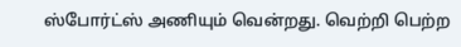ஸ்போர்ட்ஸ் அணியும் வென்றது. வெற்றி பெற்ற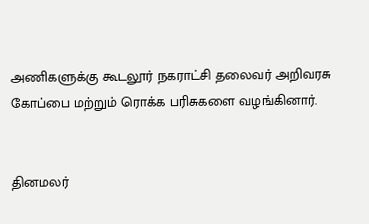அணிகளுக்கு கூடலூர் நகராட்சி தலைவர் அறிவரசு கோப்பை மற்றும் ரொக்க பரிசுகளை வழங்கினார்.


தினமலர்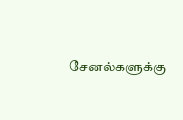சேனல்களுக்கு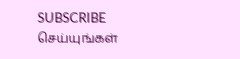SUBSCRIBE செய்யுங்கள்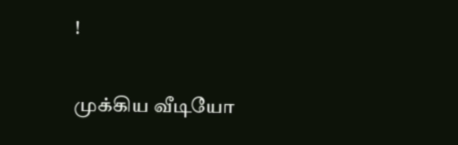!

முக்கிய வீடியோ